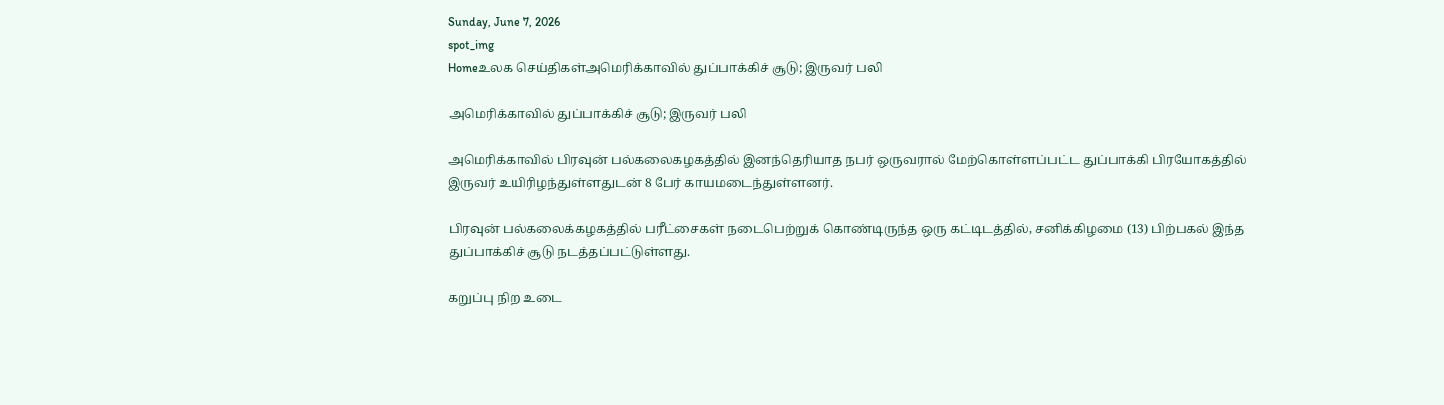Sunday, June 7, 2026
spot_img
Homeஉலக செய்திகள்அமெரிக்காவில் துப்பாக்கிச் சூடு; இருவர் பலி

அமெரிக்காவில் துப்பாக்கிச் சூடு; இருவர் பலி

அமெரிக்காவில் பிரவுன் பல்கலைகழகத்தில் இனந்தெரியாத நபர் ஒருவரால் மேற்கொள்ளப்பட்ட துப்பாக்கி பிரயோகத்தில் இருவர் உயிரிழந்துள்ளதுடன் 8 பேர் காயமடைந்துள்ளனர்.

பிரவுன் பல்கலைக்கழகத்தில் பரீட்சைகள் நடைபெற்றுக் கொண்டிருந்த ஒரு கட்டிடத்தில், சனிக்கிழமை (13) பிற்பகல் இந்த துப்பாக்கிச் சூடு நடத்தப்பட்டுள்ளது.

கறுப்பு நிற உடை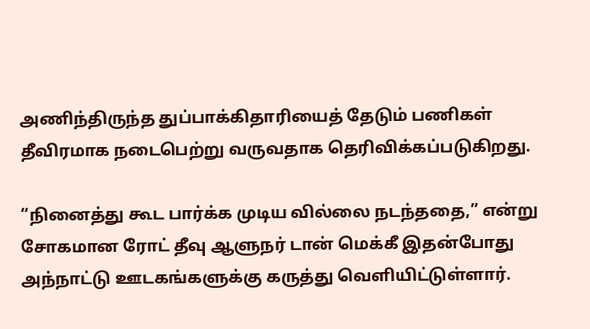அணிந்திருந்த துப்பாக்கிதாரியைத் தேடும் பணிகள் தீவிரமாக நடைபெற்று வருவதாக தெரிவிக்கப்படுகிறது.

“நினைத்து கூட பார்க்க முடிய வில்லை நடந்ததை,” என்று சோகமான ரோட் தீவு ஆளுநர் டான் மெக்கீ இதன்போது அந்நாட்டு ஊடகங்களுக்கு கருத்து வெளியிட்டுள்ளார்.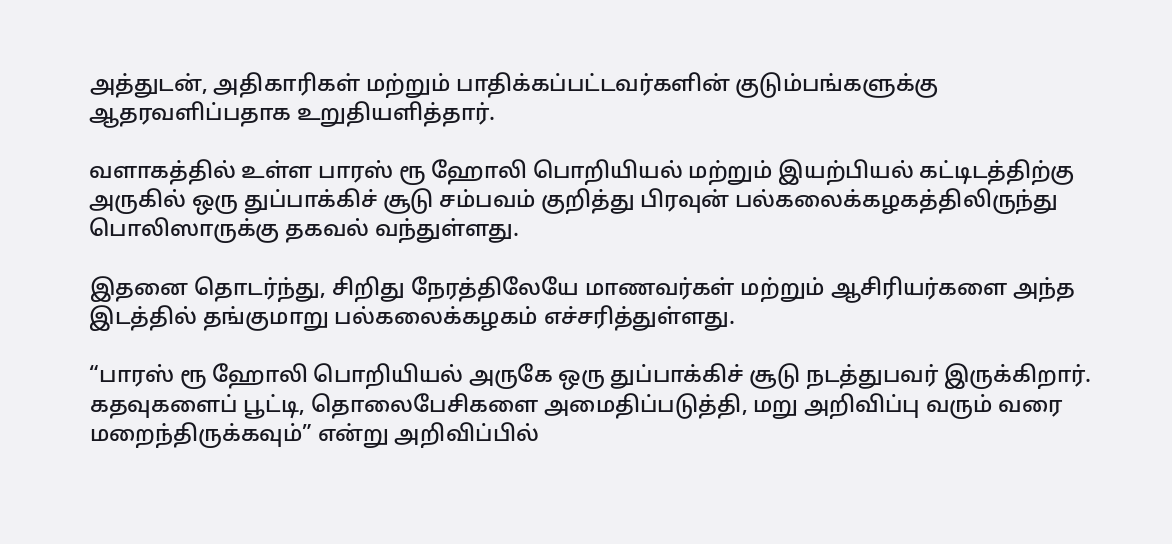அத்துடன், அதிகாரிகள் மற்றும் பாதிக்கப்பட்டவர்களின் குடும்பங்களுக்கு ஆதரவளிப்பதாக உறுதியளித்தார்.

வளாகத்தில் உள்ள பாரஸ் ரூ ஹோலி பொறியியல் மற்றும் இயற்பியல் கட்டிடத்திற்கு அருகில் ஒரு துப்பாக்கிச் சூடு சம்பவம் குறித்து பிரவுன் பல்கலைக்கழகத்திலிருந்து பொலிஸாருக்கு தகவல் வந்துள்ளது.

இதனை தொடர்ந்து, சிறிது நேரத்திலேயே மாணவர்கள் மற்றும் ஆசிரியர்களை அந்த இடத்தில் தங்குமாறு பல்கலைக்கழகம் எச்சரித்துள்ளது.

“பாரஸ் ரூ ஹோலி பொறியியல் அருகே ஒரு துப்பாக்கிச் சூடு நடத்துபவர் இருக்கிறார். கதவுகளைப் பூட்டி, தொலைபேசிகளை அமைதிப்படுத்தி, மறு அறிவிப்பு வரும் வரை மறைந்திருக்கவும்” என்று அறிவிப்பில்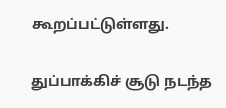கூறப்பட்டுள்ளது.

துப்பாக்கிச் சூடு நடந்த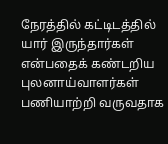நேரத்தில் கட்டிடத்தில் யார் இருந்தார்கள் என்பதைக் கண்டறிய புலனாய்வாளர்கள் பணியாற்றி வருவதாக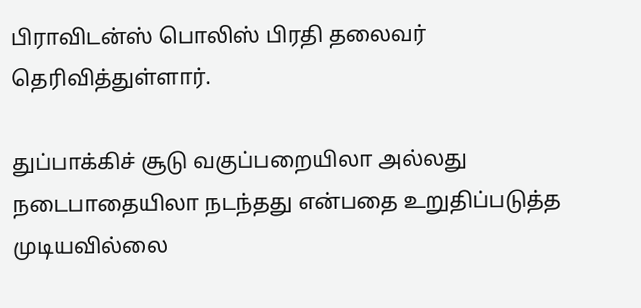பிராவிடன்ஸ் பொலிஸ் பிரதி தலைவர் தெரிவித்துள்ளார்.

துப்பாக்கிச் சூடு வகுப்பறையிலா அல்லது நடைபாதையிலா நடந்தது என்பதை உறுதிப்படுத்த முடியவில்லை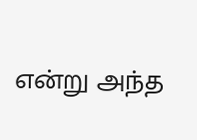என்று அந்த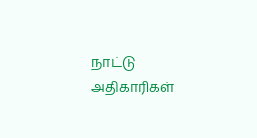நாட்டு அதிகாரிகள்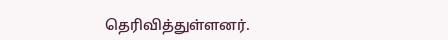தெரிவித்துள்ளனர்.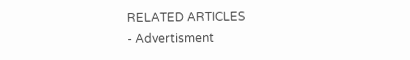RELATED ARTICLES
- Advertisment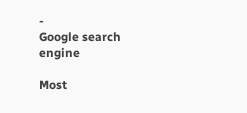-
Google search engine

Most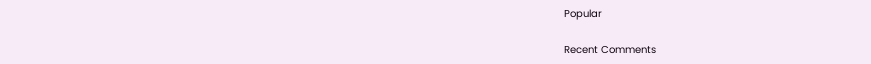Popular

Recent Comments